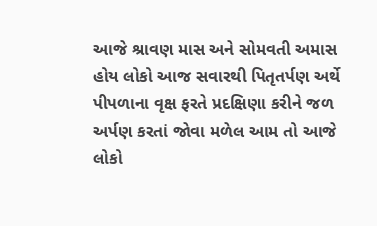આજે શ્રાવણ માસ અને સોમવતી અમાસ હોય લોકો આજ સવારથી પિતૃતર્પણ અર્થે પીપળાના વૃક્ષ ફરતે પ્રદક્ષિણા કરીને જળ અર્પણ કરતાં જોવા મળેલ આમ તો આજે લોકો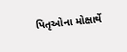પિતૃઓના મોક્ષાર્થે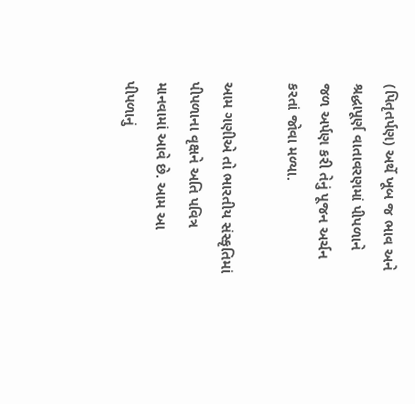(પિતૃતર્પણ) અર્થે ખૂબ જ ભાવ અને શ્રદ્ધાપૂર્ણ વાતાવરણમાં પીપળાને જળ અર્પણ કરી તેનું પૂજન અર્ચન કરતાં જોવા મળ્યા.

આમ ગણીએ તો ભારતીય સંસ્કૃતિમાં પીપળાના વૃક્ષને અતિ પવિત્ર માનવામાં આવે છે. આમ આ પીપળાનું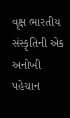વૃક્ષ ભારતીય સંસ્કૃતિની એક અનોખી પહેચાન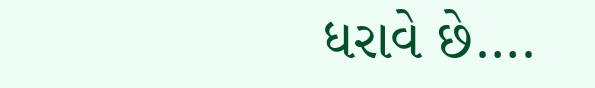ધરાવે છે….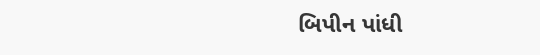બિપીન પાંધી